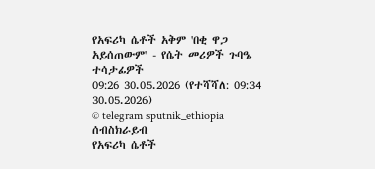የአፍሪካ ሴቶች አቅም 'በቂ ዋጋ አይሰጠውም' - የሴት መሪዎች ጉባዔ ተሳታፊዎች
09:26 30.05.2026 (የተሻሻለ: 09:34 30.05.2026)
© telegram sputnik_ethiopia
ሰብስክራይብ
የአፍሪካ ሴቶች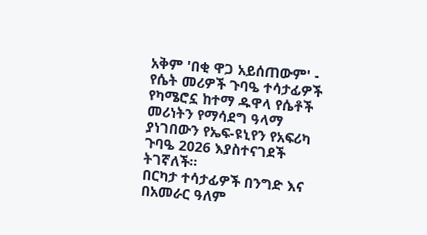አቅም 'በቂ ዋጋ አይሰጠውም' - የሴት መሪዎች ጉባዔ ተሳታፊዎች
የካሜሮኗ ከተማ ዱዋላ የሴቶች መሪነትን የማሳደግ ዓላማ ያነገበውን የኤፍ-ዩኒየን የአፍሪካ ጉባዔ 2026 እያስተናገደች ትገኛለች።
በርካታ ተሳታፊዎች በንግድ እና በአመራር ዓለም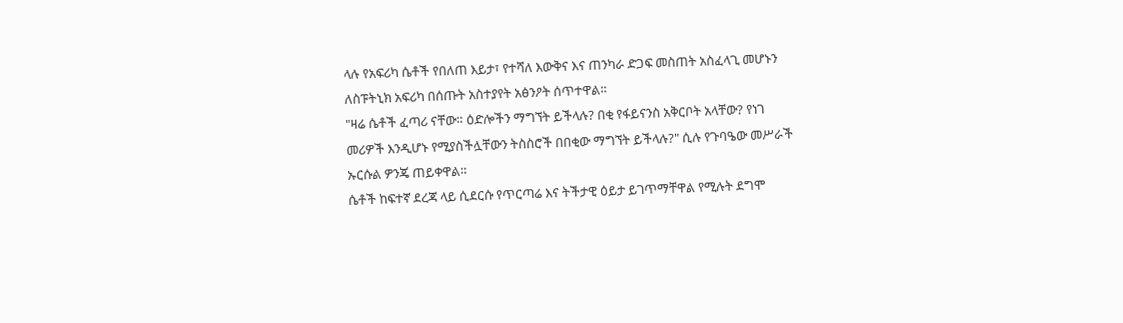ላሉ የአፍሪካ ሴቶች የበለጠ እይታ፣ የተሻለ እውቅና እና ጠንካራ ድጋፍ መስጠት አስፈላጊ መሆኑን ለስፑትኒክ አፍሪካ በሰጡት አስተያየት አፅንዖት ሰጥተዋል።
"ዛሬ ሴቶች ፈጣሪ ናቸው። ዕድሎችን ማግኘት ይችላሉ? በቂ የፋይናንስ አቅርቦት አላቸው? የነገ መሪዎች እንዲሆኑ የሚያስችሏቸውን ትስስሮች በበቂው ማግኘት ይችላሉ?" ሲሉ የጉባዔው መሥራች ኡርሱል ዎንጄ ጠይቀዋል።
ሴቶች ከፍተኛ ደረጃ ላይ ሲደርሱ የጥርጣሬ እና ትችታዊ ዕይታ ይገጥማቸዋል የሚሉት ደግሞ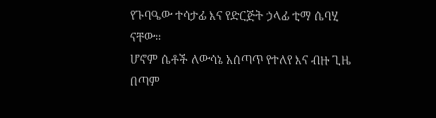የጉባዔው ተሳታፊ እና የድርጅት ኃላፊ ቲማ ሴባሂ ናቸው።
ሆኖም ሴቶች ለውሳኔ አሰጣጥ የተለየ እና ብዙ ጊዜ በጣም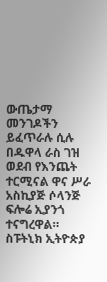ውጤታማ መንገዶችን ይፈጥራሉ ሲሉ በዱዋላ ራስ ገዝ ወደብ የእንጨት ተርሚናል ዋና ሥራ አስኪያጅ ሶላንጅ ፍሎሬ ኢያንጎ ተናግረዋል።
ስፑትኒክ ኢትዮጵያ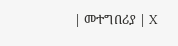| መተግበሪያ | X